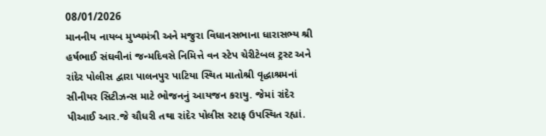08/01/2026
માનનીય નાયબ મુખ્યમંત્રી અને મજુરા વિધાનસભાના ધારાસભ્ય શ્રી હર્ષભાઈ સંઘવીનાં જન્મદિવસે નિમિત્તે વન સ્ટેપ ચેરીટેબલ ટ્રસ્ટ અને રાંદેર પોલીસ દ્વારા પાલનપુર પાટિયા સ્થિત માતોશ્રી વૃદ્ધાશ્રમનાં સીનીયર સિટીઝન્સ માટે ભોજનનું આયજન કરાયુ. જેમાં રાંદેર પીઆઈ આર.જે ચૌધરી તથા રાંદેર પોલીસ સ્ટાફ ઉપસ્થિત રહ્યાં.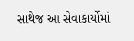સાથેજ આ સેવાકાર્યોમાં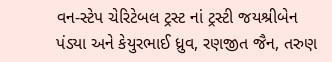વન-સ્ટેપ ચેરિટેબલ ટ્રસ્ટ નાં ટ્રસ્ટી જયશ્રીબેન પંડ્યા અને કેયુરભાઈ ધ્રુવ, રણજીત જૈન, તરુણ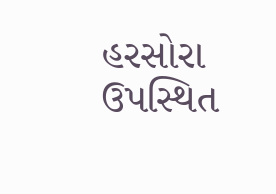હરસોરા ઉપસ્થિત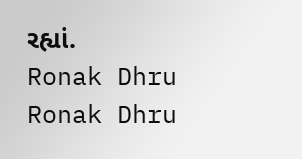રહ્યાં.
Ronak Dhru
Ronak Dhru